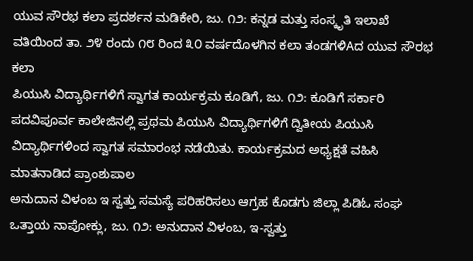ಯುವ ಸೌರಭ ಕಲಾ ಪ್ರದರ್ಶನ ಮಡಿಕೇರಿ, ಜು. ೧೨: ಕನ್ನಡ ಮತ್ತು ಸಂಸ್ಕೃತಿ ಇಲಾಖೆ ವತಿಯಿಂದ ತಾ. ೨೪ ರಂದು ೧೮ ರಿಂದ ೩೦ ವರ್ಷದೊಳಗಿನ ಕಲಾ ತಂಡಗಳಿAದ ಯುವ ಸೌರಭ ಕಲಾ
ಪಿಯುಸಿ ವಿದ್ಯಾರ್ಥಿಗಳಿಗೆ ಸ್ವಾಗತ ಕಾರ್ಯಕ್ರಮ ಕೂಡಿಗೆ, ಜು. ೧೨: ಕೂಡಿಗೆ ಸರ್ಕಾರಿ ಪದವಿಪೂರ್ವ ಕಾಲೇಜಿನಲ್ಲಿ ಪ್ರಥಮ ಪಿಯುಸಿ ವಿದ್ಯಾರ್ಥಿಗಳಿಗೆ ದ್ವಿತೀಯ ಪಿಯುಸಿ ವಿದ್ಯಾರ್ಥಿಗಳಿಂದ ಸ್ವಾಗತ ಸಮಾರಂಭ ನಡೆಯಿತು. ಕಾರ್ಯಕ್ರಮದ ಅಧ್ಯಕ್ಷತೆ ವಹಿಸಿ ಮಾತನಾಡಿದ ಪ್ರಾಂಶುಪಾಲ
ಅನುದಾನ ವಿಳಂಬ ಇ ಸ್ವತ್ತು ಸಮಸ್ಯೆ ಪರಿಹರಿಸಲು ಆಗ್ರಹ ಕೊಡಗು ಜಿಲ್ಲಾ ಪಿಡಿಓ ಸಂಘ ಒತ್ತಾಯ ನಾಪೋಕ್ಲು, ಜು. ೧೨: ಅನುದಾನ ವಿಳಂಬ, ಇ-ಸ್ವತ್ತು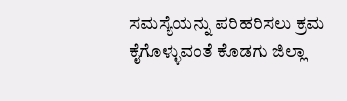ಸಮಸ್ಯೆಯನ್ನು ಪರಿಹರಿಸಲು ಕ್ರಮ ಕೈಗೊಳ್ಳುವಂತೆ ಕೊಡಗು ಜಿಲ್ಲಾ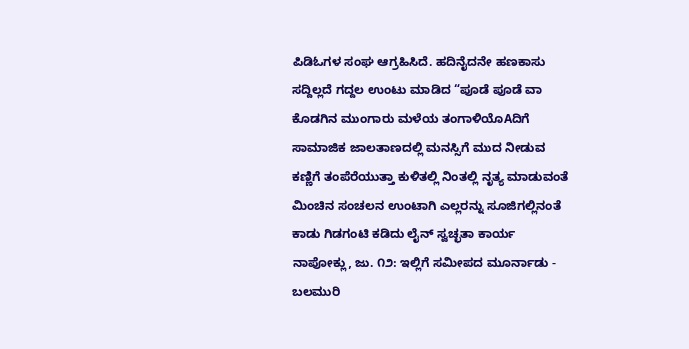ಪಿಡಿಓಗಳ ಸಂಘ ಆಗ್ರಹಿಸಿದೆ. ಹದಿನೈದನೇ ಹಣಕಾಸು
ಸದ್ದಿಲ್ಲದೆ ಗದ್ದಲ ಉಂಟು ಮಾಡಿದ “ಪೂಡೆ ಪೂಡೆ ವಾ ಕೊಡಗಿನ ಮುಂಗಾರು ಮಳೆಯ ತಂಗಾಳಿಯೊAದಿಗೆ ಸಾಮಾಜಿಕ ಜಾಲತಾಣದಲ್ಲಿ ಮನಸ್ಸಿಗೆ ಮುದ ನೀಡುವ ಕಣ್ಣಿಗೆ ತಂಪೆರೆಯುತ್ತಾ ಕುಳಿತಲ್ಲಿ ನಿಂತಲ್ಲಿ ನೃತ್ಯ ಮಾಡುವಂತೆ ಮಿಂಚಿನ ಸಂಚಲನ ಉಂಟಾಗಿ ಎಲ್ಲರನ್ನು ಸೂಜಿಗಲ್ಲಿನಂತೆ
ಕಾಡು ಗಿಡಗಂಟಿ ಕಡಿದು ಲೈನ್ ಸ್ವಚ್ಛತಾ ಕಾರ್ಯ ನಾಪೋಕ್ಲು, ಜು. ೧೨: ಇಲ್ಲಿಗೆ ಸಮೀಪದ ಮೂರ್ನಾಡು - ಬಲಮುರಿ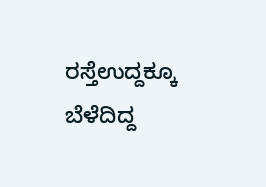ರಸ್ತೆಉದ್ದಕ್ಕೂ ಬೆಳೆದಿದ್ದ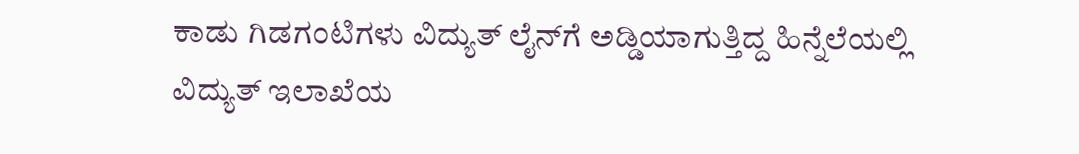ಕಾಡು ಗಿಡಗಂಟಿಗಳು ವಿದ್ಯುತ್ ಲೈನ್‌ಗೆ ಅಡ್ಡಿಯಾಗುತ್ತಿದ್ದ ಹಿನ್ನೆಲೆಯಲ್ಲಿ ವಿದ್ಯುತ್ ಇಲಾಖೆಯ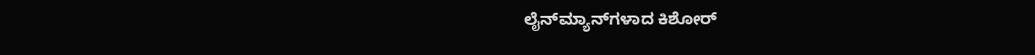ಲೈನ್‌ಮ್ಯಾನ್‌ಗಳಾದ ಕಿಶೋರ್